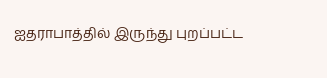ஐதராபாத்தில் இருந்து புறப்பட்ட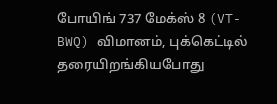போயிங் 737 மேக்ஸ் 8 (VT-BWQ) விமானம், புக்கெட்டில் தரையிறங்கியபோது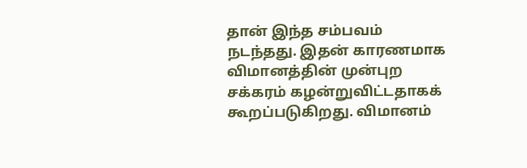தான் இந்த சம்பவம் நடந்தது. இதன் காரணமாக விமானத்தின் முன்புற சக்கரம் கழன்றுவிட்டதாகக் கூறப்படுகிறது. விமானம்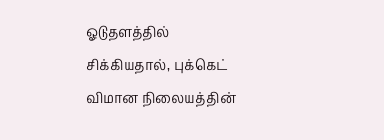ஓடுதளத்தில் சிக்கியதால், புக்கெட் விமான நிலையத்தின்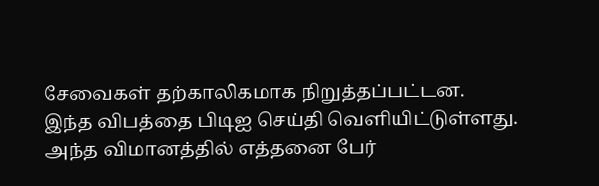சேவைகள் தற்காலிகமாக நிறுத்தப்பட்டன.
இந்த விபத்தை பிடிஐ செய்தி வெளியிட்டுள்ளது. அந்த விமானத்தில் எத்தனை பேர்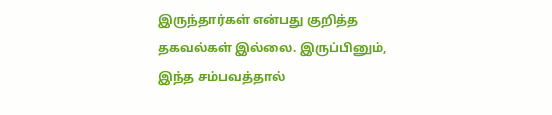இருந்தார்கள் என்பது குறித்த தகவல்கள் இல்லை. இருப்பினும், இந்த சம்பவத்தால்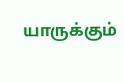யாருக்கும்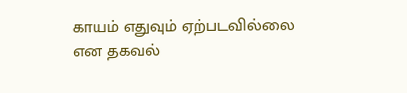காயம் எதுவும் ஏற்படவில்லை என தகவல்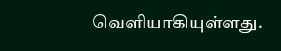வெளியாகியுள்ளது.